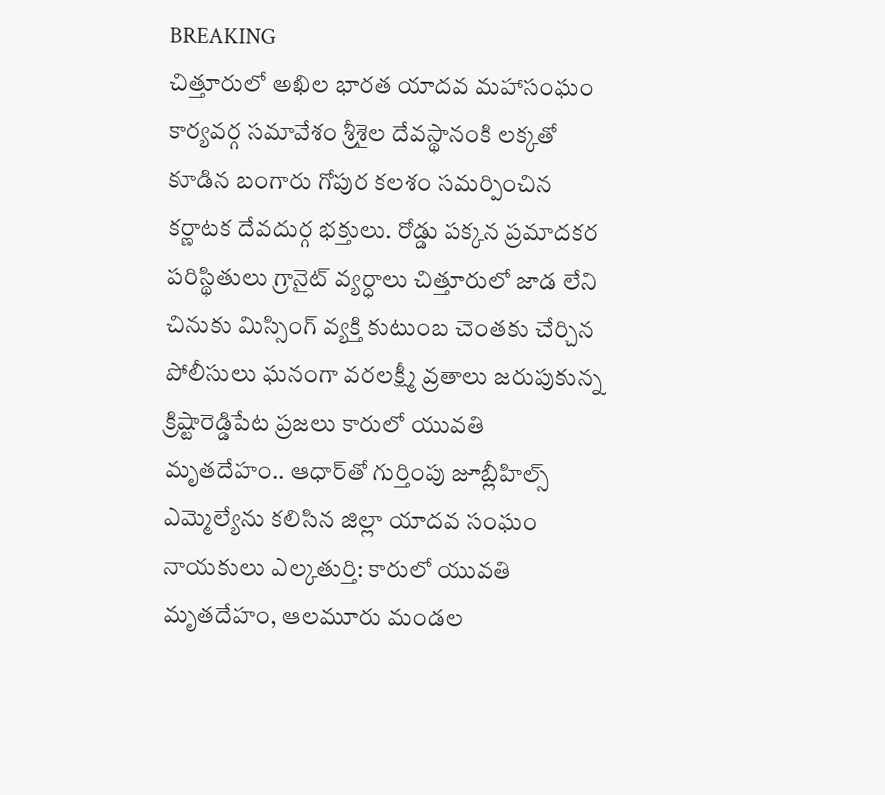BREAKING
చిత్తూరులో అఖిల భారత యాదవ మహాసంఘం కార్యవర్గ సమావేశం శ్రీశైల దేవస్థానంకి లక్కతో కూడిన బంగారు గోపుర కలశం సమర్పించిన కర్ణాటక దేవదుర్గ భక్తులు. రోడ్డు పక్కన ప్రమాదకర పరిస్థితులు గ్రానైట్ వ్యర్ధాలు చిత్తూరులో జాడ లేని చినుకు మిస్సింగ్ వ్యక్తి కుటుంబ చెంతకు చేర్చిన పోలీసులు ఘనంగా వరలక్ష్మీ వ్రతాలు జరుపుకున్న క్రిష్టారెడ్డిపేట ప్రజలు కారులో యువతి మృతదేహం.. ఆధార్‌తో గుర్తింపు జూబ్లీహిల్స్ ఎమ్మెల్యేను కలిసిన జిల్లా యాదవ సంఘం నాయకులు ఎల్కతుర్తి: కారులో యువతి మృతదేహం, ఆలమూరు మండల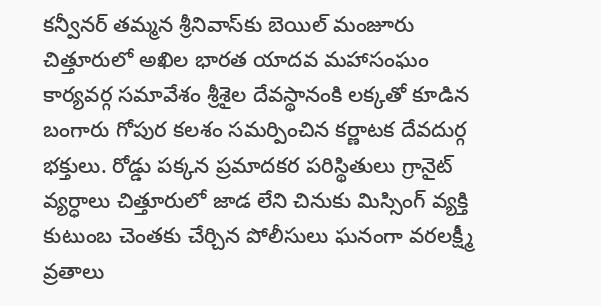కన్వీనర్ తమ్మన శ్రీనివాస్‌కు బెయిల్ మంజూరు చిత్తూరులో అఖిల భారత యాదవ మహాసంఘం కార్యవర్గ సమావేశం శ్రీశైల దేవస్థానంకి లక్కతో కూడిన బంగారు గోపుర కలశం సమర్పించిన కర్ణాటక దేవదుర్గ భక్తులు. రోడ్డు పక్కన ప్రమాదకర పరిస్థితులు గ్రానైట్ వ్యర్ధాలు చిత్తూరులో జాడ లేని చినుకు మిస్సింగ్ వ్యక్తి కుటుంబ చెంతకు చేర్చిన పోలీసులు ఘనంగా వరలక్ష్మీ వ్రతాలు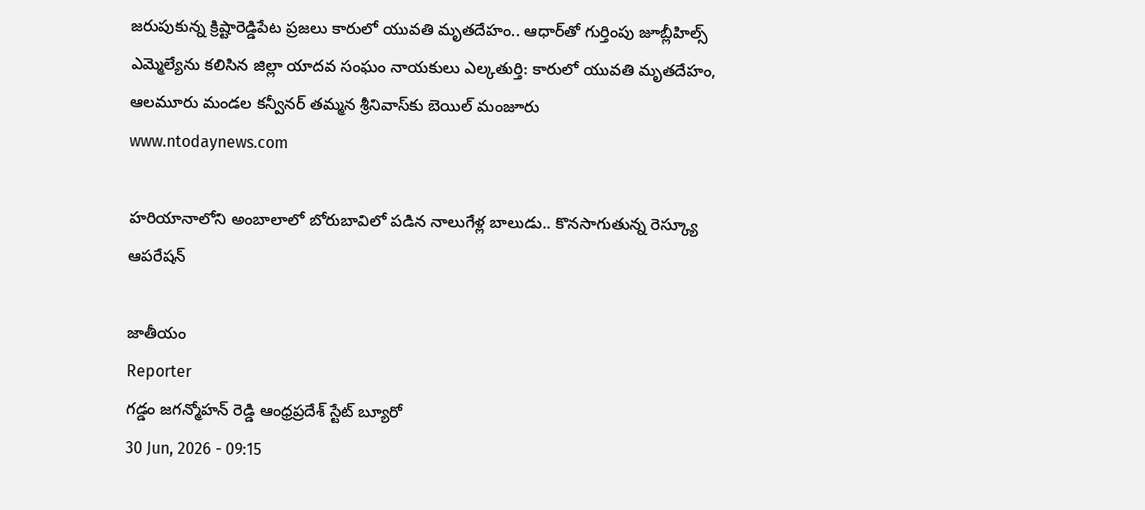జరుపుకున్న క్రిష్టారెడ్డిపేట ప్రజలు కారులో యువతి మృతదేహం.. ఆధార్‌తో గుర్తింపు జూబ్లీహిల్స్ ఎమ్మెల్యేను కలిసిన జిల్లా యాదవ సంఘం నాయకులు ఎల్కతుర్తి: కారులో యువతి మృతదేహం, ఆలమూరు మండల కన్వీనర్ తమ్మన శ్రీనివాస్‌కు బెయిల్ మంజూరు
www.ntodaynews.com

హరియానాలోని అంబాలాలో బోరుబావిలో పడిన నాలుగేళ్ల బాలుడు.. కొనసాగుతున్న రెస్క్యూ ఆపరేషన్

జాతీయం
Reporter
గడ్డం జగన్మోహన్ రెడ్డి ఆంధ్రప్రదేశ్ స్టేట్ బ్యూరో
30 Jun, 2026 - 09:15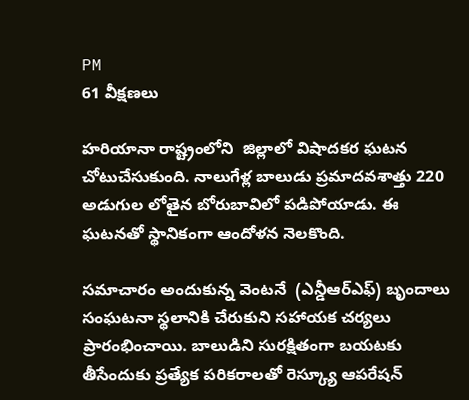PM
61 వీక్షణలు

హరియానా రాష్ట్రంలోని  జిల్లాలో విషాదకర ఘటన చోటుచేసుకుంది. నాలుగేళ్ల బాలుడు ప్రమాదవశాత్తు 220 అడుగుల లోతైన బోరుబావిలో పడిపోయాడు. ఈ ఘటనతో స్థానికంగా ఆందోళన నెలకొంది.

సమాచారం అందుకున్న వెంటనే  (ఎన్డీఆర్ఎఫ్) బృందాలు సంఘటనా స్థలానికి చేరుకుని సహాయక చర్యలు ప్రారంభించాయి. బాలుడిని సురక్షితంగా బయటకు తీసేందుకు ప్రత్యేక పరికరాలతో రెస్క్యూ ఆపరేషన్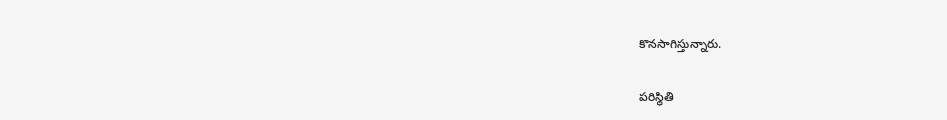కొనసాగిస్తున్నారు.

పరిస్థితి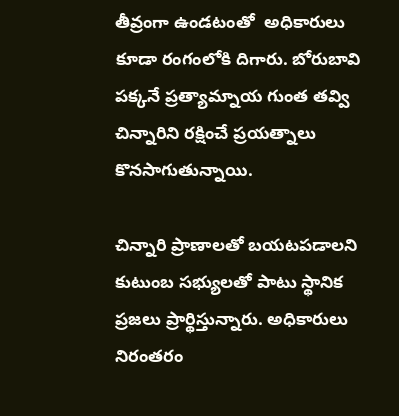తీవ్రంగా ఉండటంతో  అధికారులు కూడా రంగంలోకి దిగారు. బోరుబావి పక్కనే ప్రత్యామ్నాయ గుంత తవ్వి చిన్నారిని రక్షించే ప్రయత్నాలు కొనసాగుతున్నాయి.

చిన్నారి ప్రాణాలతో బయటపడాలని కుటుంబ సభ్యులతో పాటు స్థానిక ప్రజలు ప్రార్థిస్తున్నారు. అధికారులు నిరంతరం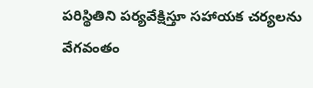పరిస్థితిని పర్యవేక్షిస్తూ సహాయక చర్యలను వేగవంతం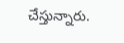చేస్తున్నారు.